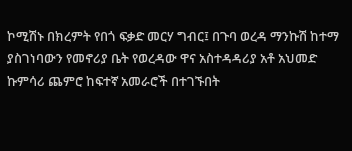ኮሚሽኑ በክረምት የበጎ ፍቃድ መርሃ ግብር፤ በጉባ ወረዳ ማንኩሽ ከተማ ያስገነባውን የመኖሪያ ቤት የወረዳው ዋና አስተዳዳሪያ አቶ አህመድ ኩምሳሪ ጨምሮ ከፍተኛ አመራሮች በተገኙበት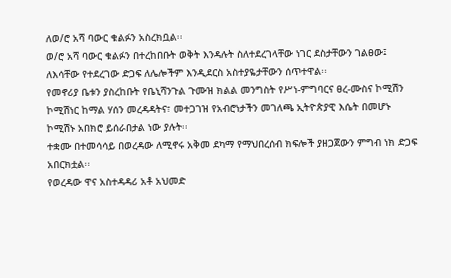ለወ/ሮ አሻ ባውር ቁልፉን አስረክቧል፡፡
ወ/ሮ አሻ ባውር ቁልፉን በተረከበቡት ወቅት እንዳሉት ስለተደረገላቸው ነገር ደስታቸውን ገልፀው፤ ለእሳቸው የተደረገው ድጋፍ ለሌሎችም እንዲደርስ አስተያዬታቸውን ሰጥተዋል፡፡
የመኖሪያ ቤቱን ያስረከቡት የቤኒሻንጉል ጉሙዝ ክልል መንግስት የሥነ-ምግባርና ፀረ-ሙስና ኮሚሽን ኮሚሽነር ከማል ሃሰን መረዳዳትና፣ መተጋገዝ የአብሮነታችን መገለጫ ኢትዮጵያዊ እሴት በመሆኑ ኮሚሽኑ አበክሮ ይሰራበታል ነው ያሉት፡፡
ተቋሙ በተመሳሳይ በወረዳው ለሚኖሩ አቅመ ደካማ የማህበረሰብ ክፍሎች ያዘጋጀውን ምግብ ነክ ድጋፍ አበርክቷል፡፡
የወረዳው ዋና አስተዳዳሪ አቶ አህመድ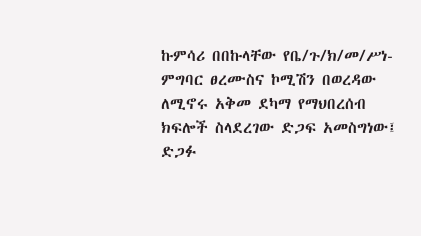ኩምሳሪ በበኩላቸው የቤ/ጉ/ክ/መ/ሥነ-ምግባር ፀረሙስና ኮሚሽን በወረዳው ለሚኖሩ አቅመ ደካማ የማህበረሰብ ክፍሎች ስላደረገው ድጋፍ አመስግነው፤ ድጋፉ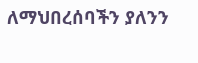ለማህበረሰባችን ያለንን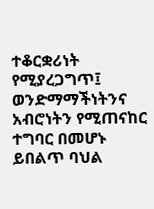ተቆርቋሪነት የሚያረጋግጥ፤ ወንድማማችነትንና አብሮነትን የሚጠናከር ተግባር በመሆኑ ይበልጥ ባህል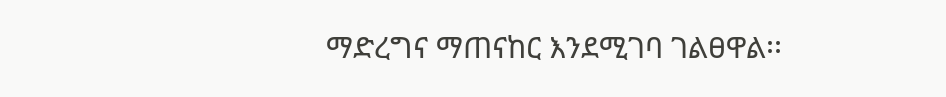ማድረግና ማጠናከር እንደሚገባ ገልፀዋል፡፡